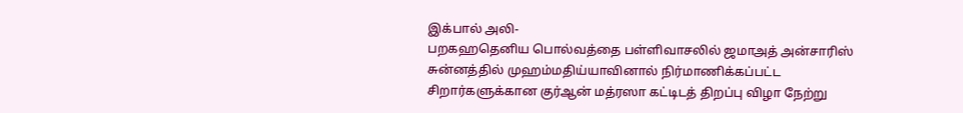இக்பால் அலி-
பறகஹதெனிய பொல்வத்தை பள்ளிவாசலில் ஜமாஅத் அன்சாரிஸ் சுன்னத்தில் முஹம்மதிய்யாவினால் நிர்மாணிக்கப்பட்ட சிறார்களுக்கான குர்ஆன் மத்ரஸா கட்டிடத் திறப்பு விழா நேற்று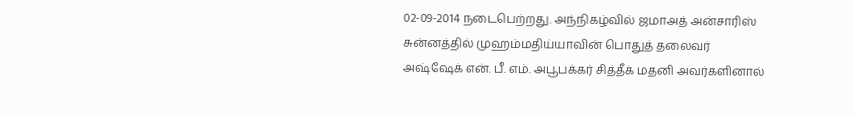02-09-2014 நடைபெற்றது. அந்நிகழ்வில் ஜமாஅத் அன்சாரிஸ் சுன்னத்தில் முஹம்மதிய்யாவின் பொதுத் தலைவர் அஷ்ஷேக் என். பீ. எம். அபூபக்கர் சித்தீக் மதனி அவர்களினால்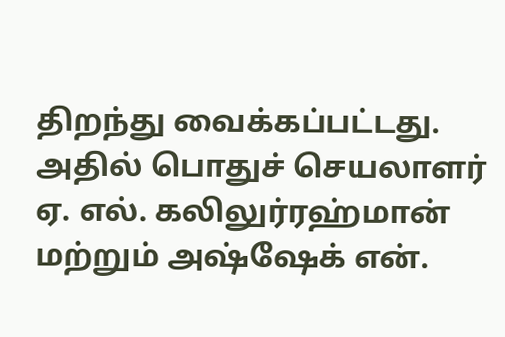திறந்து வைக்கப்பட்டது.
அதில் பொதுச் செயலாளர் ஏ. எல். கலிலுர்ரஹ்மான் மற்றும் அஷ்ஷேக் என்.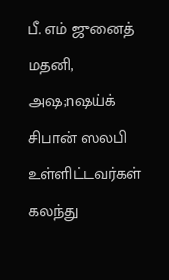பீ. எம் ஜுனைத் மதனி, அஷ;nஷய்க் சிபான் ஸலபி உள்ளிட்டவர்கள் கலந்து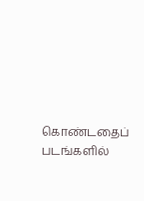கொண்டதைப் படங்களில்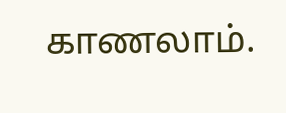காணலாம்.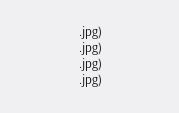.jpg)
.jpg)
.jpg)
.jpg)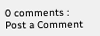0 comments :
Post a Comment